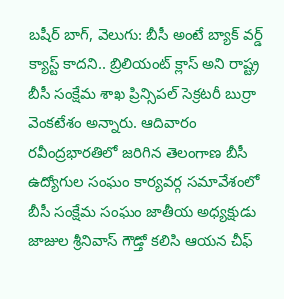బషీర్ బాగ్, వెలుగు: బీసీ అంటే బ్యాక్ వర్డ్ క్యాస్ట్ కాదని.. బ్రిలియంట్ క్లాస్ అని రాష్ట్ర బీసీ సంక్షేమ శాఖ ప్రిన్సిపల్ సెక్రటరీ బుర్రా వెంకటేశం అన్నారు. ఆదివారం రవీంద్రభారతిలో జరిగిన తెలంగాణ బీసీ ఉద్యోగుల సంఘం కార్యవర్గ సమావేశంలో బీసీ సంక్షేమ సంఘం జాతీయ అధ్యక్షుడు జాజుల శ్రీనివాస్ గౌడ్తో కలిసి ఆయన చీఫ్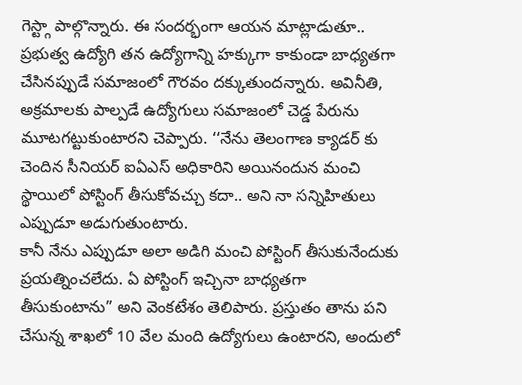గెస్ట్గా పాల్గొన్నారు. ఈ సందర్భంగా ఆయన మాట్లాడుతూ.. ప్రభుత్వ ఉద్యోగి తన ఉద్యోగాన్ని హక్కుగా కాకుండా బాధ్యతగా చేసినప్పుడే సమాజంలో గౌరవం దక్కుతుందన్నారు. అవినీతి, అక్రమాలకు పాల్పడే ఉద్యోగులు సమాజంలో చెడ్డ పేరును మూటగట్టుకుంటారని చెప్పారు. ‘‘నేను తెలంగాణ క్యాడర్ కు చెందిన సీనియర్ ఐఏఎస్ అధికారిని అయినందున మంచి స్థాయిలో పోస్టింగ్ తీసుకోవచ్చు కదా.. అని నా సన్నిహితులు ఎప్పుడూ అడుగుతుంటారు.
కానీ నేను ఎప్పుడూ అలా అడిగి మంచి పోస్టింగ్ తీసుకునేందుకు ప్రయత్నించలేదు. ఏ పోస్టింగ్ ఇచ్చినా బాధ్యతగా తీసుకుంటాను” అని వెంకటేశం తెలిపారు. ప్రస్తుతం తాను పని చేసున్న శాఖలో 10 వేల మంది ఉద్యోగులు ఉంటారని, అందులో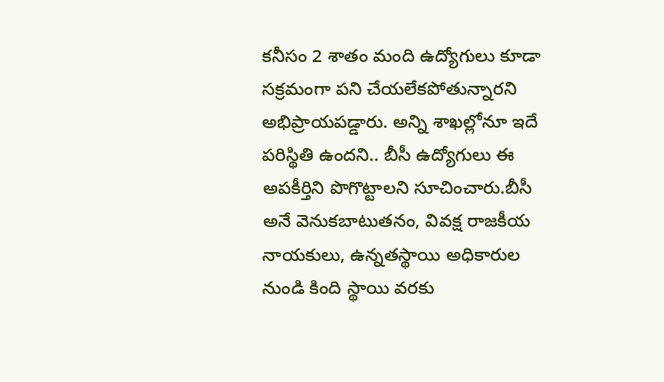కనీసం 2 శాతం మంది ఉద్యోగులు కూడా సక్రమంగా పని చేయలేకపోతున్నారని అభిప్రాయపడ్డారు. అన్ని శాఖల్లోనూ ఇదే పరిస్థితి ఉందని.. బీసీ ఉద్యోగులు ఈ అపకీర్తిని పొగొట్టాలని సూచించారు.బీసీ అనే వెనుకబాటుతనం, వివక్ష రాజకీయ నాయకులు, ఉన్నతస్థాయి అధికారుల నుండి కింది స్థాయి వరకు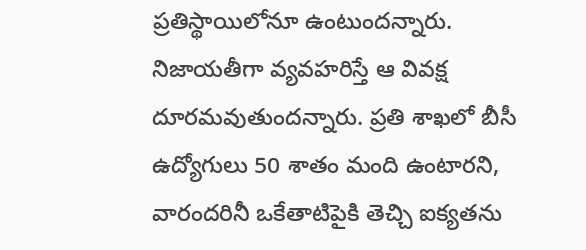ప్రతిస్థాయిలోనూ ఉంటుందన్నారు. నిజాయతీగా వ్యవహరిస్తే ఆ వివక్ష దూరమవుతుందన్నారు. ప్రతి శాఖలో బీసీ ఉద్యోగులు 50 శాతం మంది ఉంటారని, వారందరినీ ఒకేతాటిపైకి తెచ్చి ఐక్యతను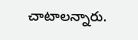చాటాలన్నారు.